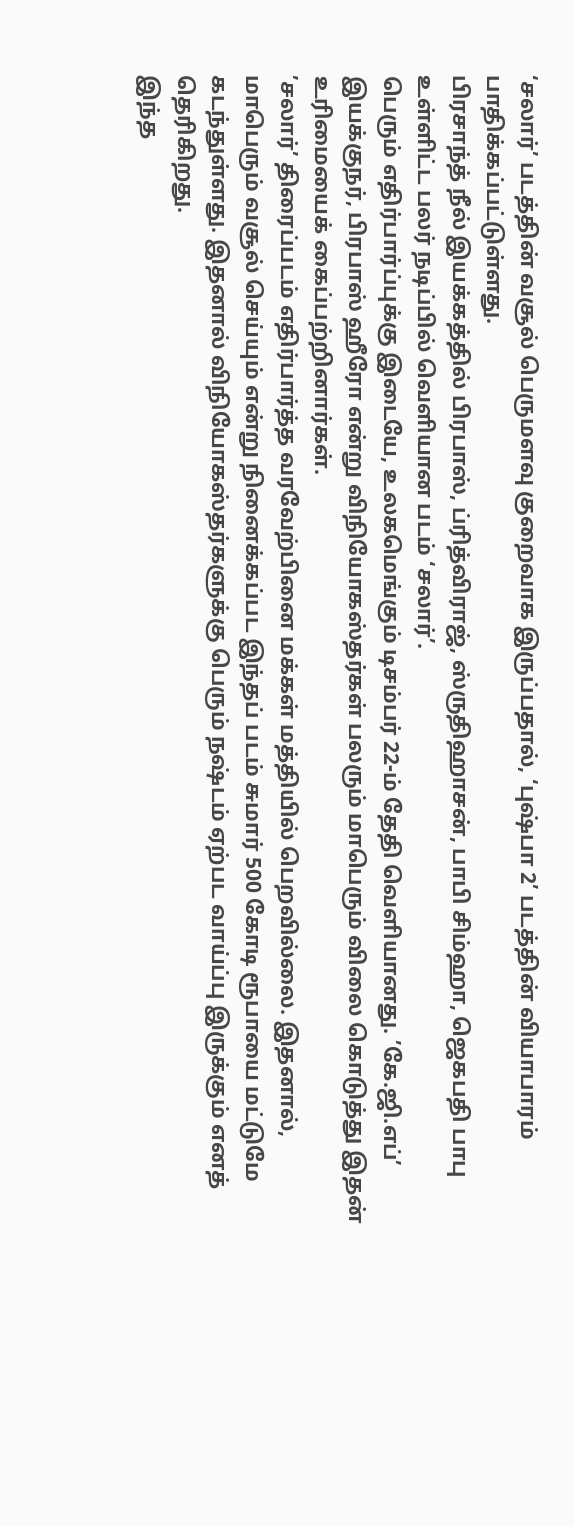‘சலார்’ படத்தின் வசூல் பெருமளவு குறைவாக இருப்பதால், ‘புஷ்பா 2’ படத்தின் வியாபாரம் பாதிக்கப்பட்டுள்ளது.
பிரசாந்த் நீல் இயக்கத்தில் பிரபாஸ், ப்ரித்விராஜ், ஸ்ருதிஹாசன், பாபி சிம்ஹா, ஜெகபதி பாபு உள்ளிட்ட பலர் நடிப்பில் வெளியான படம் ‘சலார்’.
பெரும் எதிர்பார்ப்புக்கு இடையே, உலகமெங்கும் டிசம்பர் 22-ம் தேதி வெளியானது. ’கே.ஜி.எப்’ இயக்குநர், பிரபாஸ் ஹீரோ என்று விநியோகஸ்தர்கள் பலரும் மாபெரும் விலை கொடுத்து இதன் உரிமையைக் கைப்பற்றினார்கள்.
’சலார்’ திரைப்படம் எதிர்பார்த்த வரவேற்பினை மக்கள் மத்தியில் பெறவில்லை. இதனால், மாபெரும் வசூல் செய்யும் என்று நினைக்கப்பட இந்தப் படம் சுமார் 500 கோடி ரூபாயை மட்டுமே கடந்துள்ளது. இதனால் விநியோகஸ்தர்களுக்கு பெரும் நஷ்டம் ஏற்பட வாய்ப்பு இருக்கும் எனத் தெரிகிறது.
இந்த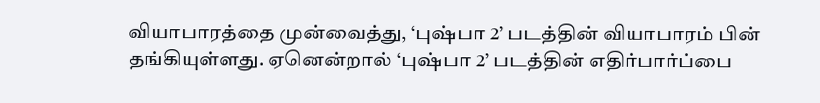வியாபாரத்தை முன்வைத்து, ‘புஷ்பா 2’ படத்தின் வியாபாரம் பின் தங்கியுள்ளது. ஏனென்றால் ‘புஷ்பா 2’ படத்தின் எதிர்பார்ப்பை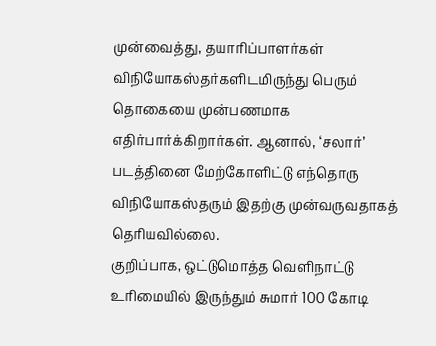முன்வைத்து, தயாரிப்பாளர்கள் விநியோகஸ்தர்களிடமிருந்து பெரும் தொகையை முன்பணமாக எதிர்பார்க்கிறார்கள். ஆனால், ‘சலார்’ படத்தினை மேற்கோளிட்டு எந்தொரு விநியோகஸ்தரும் இதற்கு முன்வருவதாகத் தெரியவில்லை.
குறிப்பாக, ஒட்டுமொத்த வெளிநாட்டு உரிமையில் இருந்தும் சுமார் 100 கோடி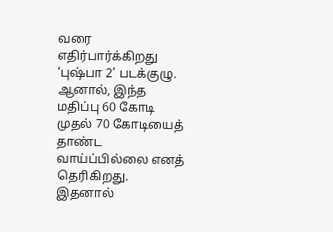வரை எதிர்பார்க்கிறது ‘புஷ்பா 2’ படக்குழு. ஆனால், இந்த மதிப்பு 60 கோடி முதல் 70 கோடியைத் தாண்ட வாய்ப்பில்லை எனத் தெரிகிறது. இதனால்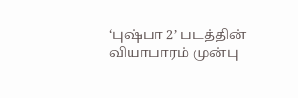‘புஷ்பா 2’ படத்தின் வியாபாரம் முன்பு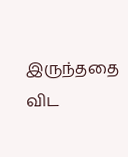இருந்ததை விட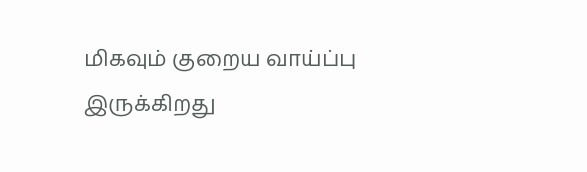மிகவும் குறைய வாய்ப்பு இருக்கிறது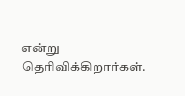என்று தெரிவிக்கிறார்கள்.